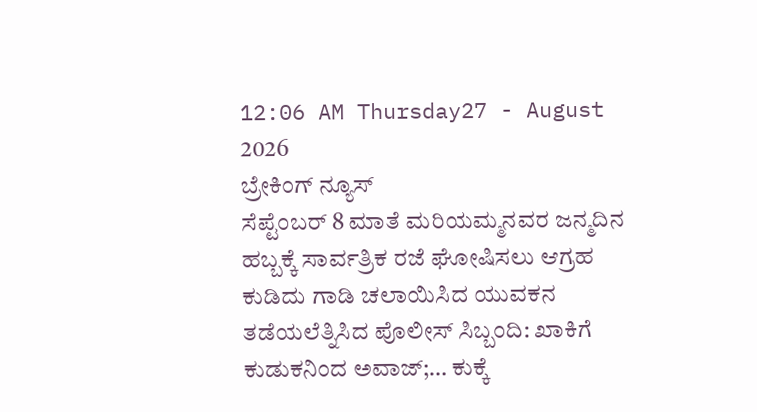12:06 AM Thursday27 - August 2026
ಬ್ರೇಕಿಂಗ್ ನ್ಯೂಸ್
ಸೆಪ್ಟೆಂಬರ್ 8 ಮಾತೆ ಮರಿಯಮ್ಮನವರ ಜನ್ಮದಿನ ಹಬ್ಬಕ್ಕೆ ಸಾರ್ವತ್ರಿಕ ರಜೆ ಘೋಷಿಸಲು ಆಗ್ರಹ ಕುಡಿದು ಗಾಡಿ ಚಲಾಯಿಸಿದ ಯುವಕನ ತಡೆಯಲೆತ್ನಿಸಿದ ಪೊಲೀಸ್ ಸಿಬ್ಬಂದಿ: ಖಾಕಿಗೆ ಕುಡುಕನಿಂದ ಅವಾಜ್;… ಕುಕ್ಕೆ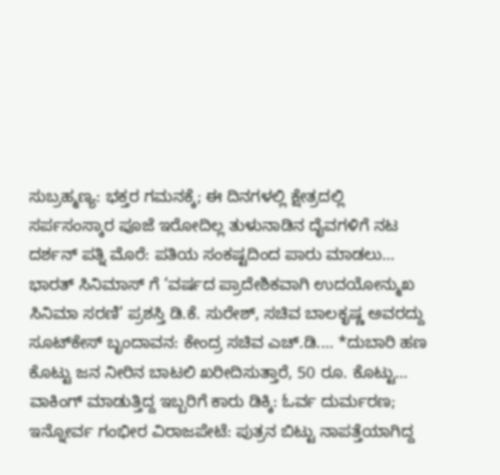ಸುಬ್ರಹ್ಮಣ್ಯ: ಭಕ್ತರ ಗಮನಕ್ಕೆ; ಈ ದಿನಗಳಲ್ಲಿ ಕ್ಷೇತ್ರದಲ್ಲಿ ಸರ್ಪಸಂಸ್ಕಾರ ಪೂಜೆ ಇರೋದಿಲ್ಲ ತುಳುನಾಡಿನ ದೈವಗಳಿಗೆ ನಟ ದರ್ಶನ್ ಪತ್ನಿ ಮೊರೆ: ಪತಿಯ ಸಂಕಷ್ಟದಿಂದ ಪಾರು ಮಾಡಲು… ಭಾರತ್ ಸಿನಿಮಾಸ್ ಗೆ ‘ವರ್ಷದ ಪ್ರಾದೇಶಿಕವಾಗಿ ಉದಯೋನ್ಮುಖ ಸಿನಿಮಾ ಸರಣಿ’ ಪ್ರಶಸ್ತಿ ಡಿ.ಕೆ. ಸುರೇಶ್, ಸಚಿವ ಬಾಲಕೃಷ್ಣ ಅವರದ್ದು ಸೂಟ್‌ಕೇಸ್ ಬೃಂದಾವನ: ಕೇಂದ್ರ ಸಚಿವ ಎಚ್.ಡಿ.… *ದುಬಾರಿ ಹಣ ಕೊಟ್ಟು ಜನ ನೀರಿನ ಬಾಟಲಿ ಖರೀದಿಸುತ್ತಾರೆ, 50 ರೂ. ಕೊಟ್ಟು… ವಾಕಿಂಗ್ ಮಾಡುತ್ತಿದ್ದ ಇಬ್ಬರಿಗೆ ಕಾರು ಡಿಕ್ಕಿ: ಓರ್ವ ದುರ್ಮರಣ; ಇನ್ನೋರ್ವ ಗಂಭೀರ ವಿರಾಜಪೇಟೆ: ಪುತ್ರನ ಬಿಟ್ಟು ನಾಪತ್ತೆಯಾಗಿದ್ದ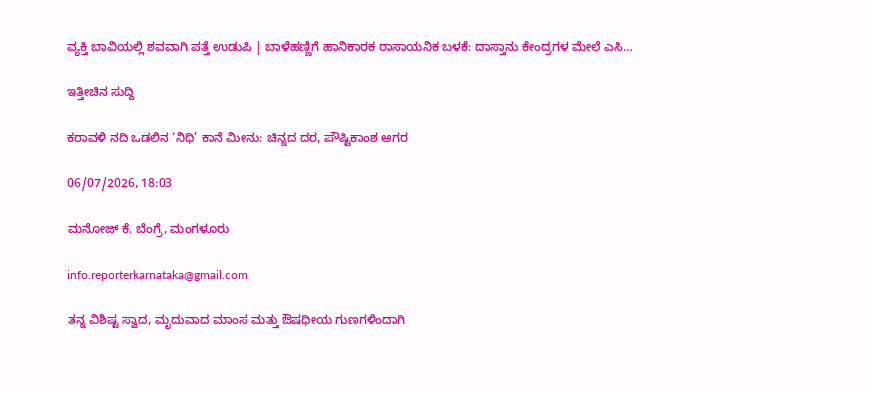ವ್ಯಕ್ತಿ ಬಾವಿಯಲ್ಲಿ ಶವವಾಗಿ ಪತ್ತೆ ಉಡುಪಿ | ಬಾಳೆಹಣ್ಣಿಗೆ ಹಾನಿಕಾರಕ ರಾಸಾಯನಿಕ ಬಳಕೆ: ದಾಸ್ತಾನು ಕೇಂದ್ರಗಳ ಮೇಲೆ ಎಸಿ…

ಇತ್ತೀಚಿನ ಸುದ್ದಿ

ಕರಾವಳಿ ನದಿ ಒಡಲಿನ ‘ನಿಧಿ’ ಕಾನೆ ಮೀನು: ಚಿನ್ನದ ದರ, ಪೌಷ್ಟಿಕಾಂಶ ಆಗರ

06/07/2026, 18:03

ಮನೋಜ್ ಕೆ. ಬೆಂಗ್ರೆ, ಮಂಗಳೂರು

info.reporterkarnataka@gmail.com

ತನ್ನ ವಿಶಿಷ್ಟ ಸ್ವಾದ, ಮೃದುವಾದ ಮಾಂಸ ಮತ್ತು ಔಷಧೀಯ ಗುಣಗಳಿಂದಾಗಿ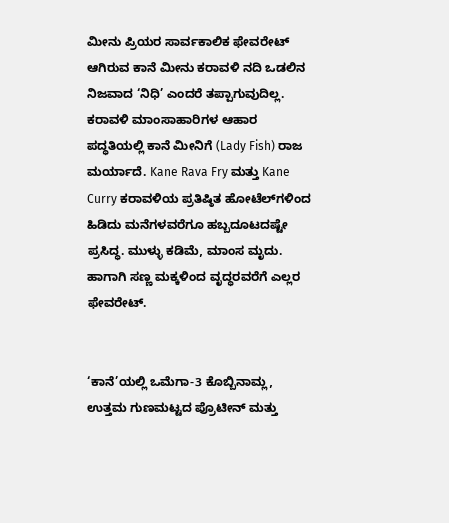ಮೀನು ಪ್ರಿಯರ ಸಾರ್ವಕಾಲಿಕ ಫೇವರೇಟ್ ಆಗಿರುವ ಕಾನೆ ಮೀನು ಕರಾವಳಿ ನದಿ ಒಡಲಿನ ನಿಜವಾದ ‘ನಿಧಿ’ ಎಂದರೆ ತಪ್ಪಾಗುವುದಿಲ್ಲ.
ಕರಾವಳಿ ಮಾಂಸಾಹಾರಿಗಳ ಆಹಾರ ಪದ್ಧತಿಯಲ್ಲಿ ಕಾನೆ ಮೀನಿಗೆ (Lady Fish) ರಾಜ ಮರ್ಯಾದೆ. Kane Rava Fry ಮತ್ತು Kane Curry ಕರಾವಳಿಯ ಪ್ರತಿಷ್ಠಿತ ಹೋಟೆಲ್‌ಗಳಿಂದ ಹಿಡಿದು ಮನೆಗಳವರೆಗೂ ಹಬ್ಬದೂಟದಷ್ಟೇ ಪ್ರಸಿದ್ಧ. ಮುಳ್ಳು ಕಡಿಮೆ, ಮಾಂಸ ಮೃದು. ಹಾಗಾಗಿ ಸಣ್ಣ ಮಕ್ಕಳಿಂದ ವೃದ್ಧರವರೆಗೆ ಎಲ್ಲರ ಫೇವರೇಟ್.


‘ಕಾನೆ’ಯಲ್ಲಿ ಒಮೆಗಾ-3 ಕೊಬ್ಬಿನಾಮ್ಲ, ಉತ್ತಮ ಗುಣಮಟ್ಟದ ಪ್ರೊಟೀನ್ ಮತ್ತು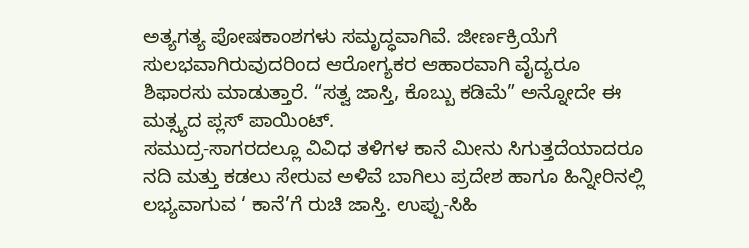ಅತ್ಯಗತ್ಯ ಪೋಷಕಾಂಶಗಳು ಸಮೃದ್ಧವಾಗಿವೆ. ಜೀರ್ಣಕ್ರಿಯೆಗೆ ಸುಲಭವಾಗಿರುವುದರಿಂದ ಆರೋಗ್ಯಕರ ಆಹಾರವಾಗಿ ವೈದ್ಯರೂ ಶಿಫಾರಸು ಮಾಡುತ್ತಾರೆ. “ಸತ್ವ ಜಾಸ್ತಿ, ಕೊಬ್ಬು ಕಡಿಮೆ” ಅನ್ನೋದೇ ಈ ಮತ್ಸ್ಯದ ಪ್ಲಸ್ ಪಾಯಿಂಟ್.
ಸಮುದ್ರ-ಸಾಗರದಲ್ಲೂ ವಿವಿಧ ತಳಿಗಳ ಕಾನೆ ಮೀನು ಸಿಗುತ್ತದೆಯಾದರೂ ನದಿ ಮತ್ತು ಕಡಲು ಸೇರುವ ಅಳಿವೆ ಬಾಗಿಲು ಪ್ರದೇಶ ಹಾಗೂ ಹಿನ್ನೀರಿನಲ್ಲಿ ಲಭ್ಯವಾಗುವ ‘ ಕಾನೆ’ಗೆ ರುಚಿ ಜಾಸ್ತಿ. ಉಪ್ಪು-ಸಿಹಿ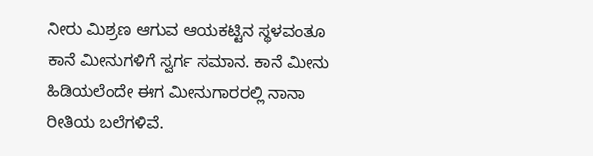ನೀರು ಮಿಶ್ರಣ ಆಗುವ ಆಯಕಟ್ಟಿನ ಸ್ಥಳವಂತೂ ಕಾನೆ ಮೀನುಗಳಿಗೆ ಸ್ವರ್ಗ ಸಮಾನ. ಕಾನೆ ಮೀನು ಹಿಡಿಯಲೆಂದೇ ಈಗ ಮೀನುಗಾರರಲ್ಲಿ ನಾನಾ ರೀತಿಯ ಬಲೆಗಳಿವೆ.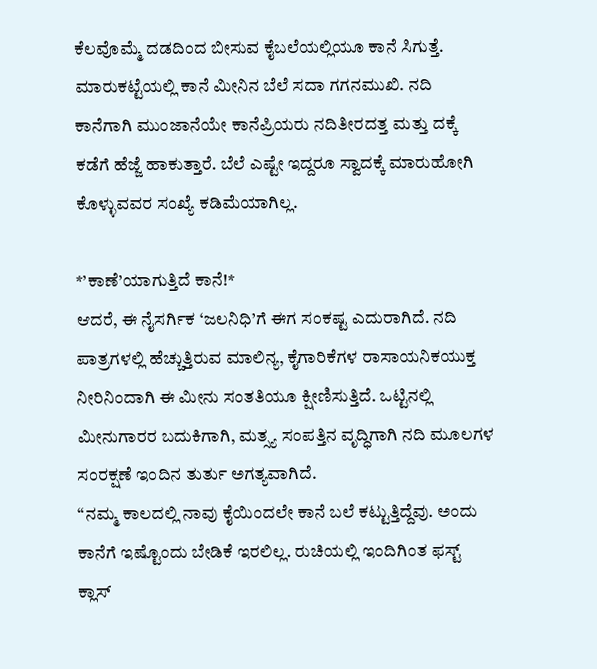ಕೆಲವೊಮ್ಮೆ ದಡದಿಂದ ಬೀಸುವ ಕೈಬಲೆಯಲ್ಲಿಯೂ ಕಾನೆ ಸಿಗುತ್ತೆ.
ಮಾರುಕಟ್ಟೆಯಲ್ಲಿ ಕಾನೆ ಮೀನಿನ ಬೆಲೆ ಸದಾ ಗಗನಮುಖಿ. ನದಿ ಕಾನೆಗಾಗಿ ಮುಂಜಾನೆಯೇ ಕಾನೆಪ್ರಿಯರು ನದಿತೀರದತ್ತ ಮತ್ತು ದಕ್ಕೆ ಕಡೆಗೆ ಹೆಜ್ಜೆ ಹಾಕುತ್ತಾರೆ. ಬೆಲೆ ಎಷ್ಟೇ ಇದ್ದರೂ ಸ್ವಾದಕ್ಕೆ ಮಾರುಹೋಗಿ ಕೊಳ್ಳುವವರ ಸಂಖ್ಯೆ ಕಡಿಮೆಯಾಗಿಲ್ಲ.

*’ಕಾಣೆ’ಯಾಗುತ್ತಿದೆ ಕಾನೆ!*
ಆದರೆ, ಈ ನೈಸರ್ಗಿಕ ‘ಜಲನಿಧಿ’ಗೆ ಈಗ ಸಂಕಷ್ಟ ಎದುರಾಗಿದೆ. ನದಿ ಪಾತ್ರಗಳಲ್ಲಿ ಹೆಚ್ಚುತ್ತಿರುವ ಮಾಲಿನ್ಯ, ಕೈಗಾರಿಕೆಗಳ ರಾಸಾಯನಿಕಯುಕ್ತ ನೀರಿನಿಂದಾಗಿ ಈ ಮೀನು ಸಂತತಿಯೂ ಕ್ಷೀಣಿಸುತ್ತಿದೆ. ಒಟ್ಟಿನಲ್ಲಿ ಮೀನುಗಾರರ ಬದುಕಿಗಾಗಿ, ಮತ್ಸ್ಯ ಸಂಪತ್ತಿನ ವೃದ್ಧಿಗಾಗಿ ನದಿ ಮೂಲಗಳ ಸಂರಕ್ಷಣೆ ಇಂದಿನ ತುರ್ತು ಅಗತ್ಯವಾಗಿದೆ.
“ನಮ್ಮ ಕಾಲದಲ್ಲಿ ನಾವು ಕೈಯಿಂದಲೇ ಕಾನೆ ಬಲೆ ಕಟ್ಟುತ್ತಿದ್ದೆವು. ಅಂದು ಕಾನೆಗೆ ಇಷ್ಟೊಂದು ಬೇಡಿಕೆ ಇರಲಿಲ್ಲ. ರುಚಿಯಲ್ಲಿ ಇಂದಿಗಿಂತ ಫಸ್ಟ್ ಕ್ಲಾಸ್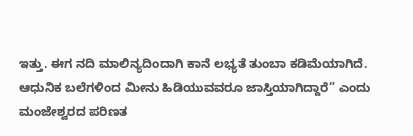ಇತ್ತು. ಈಗ ನದಿ ಮಾಲಿನ್ಯದಿಂದಾಗಿ ಕಾನೆ ಲಭ್ಯತೆ ತುಂಬಾ ಕಡಿಮೆಯಾಗಿದೆ. ಆಧುನಿಕ ಬಲೆಗಳಿಂದ ಮೀನು ಹಿಡಿಯುವವರೂ ಜಾಸ್ತಿಯಾಗಿದ್ದಾರೆ” ಎಂದು ಮಂಜೇಶ್ವರದ ಪರಿಣತ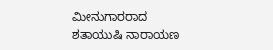ಮೀನುಗಾರರಾದ ಶತಾಯುಷಿ ನಾರಾಯಣ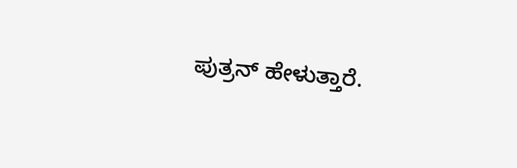ಪುತ್ರನ್ ಹೇಳುತ್ತಾರೆ.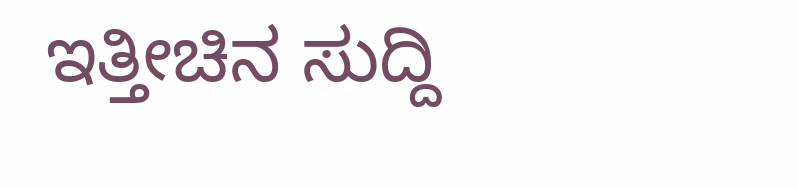ಇತ್ತೀಚಿನ ಸುದ್ದಿ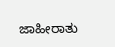ಜಾಹೀರಾತು